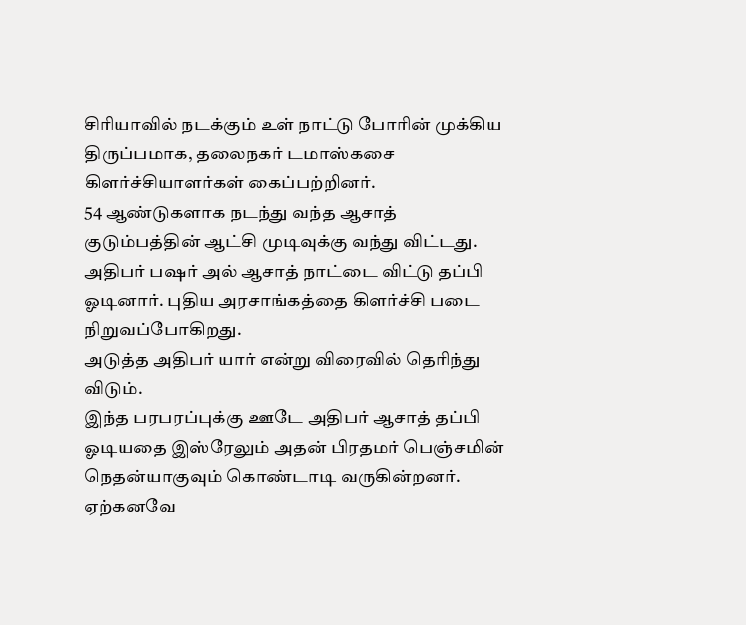சிரியாவில் நடக்கும் உள் நாட்டு போரின் முக்கிய திருப்பமாக, தலைநகர் டமாஸ்கசை கிளர்ச்சியாளர்கள் கைப்பற்றினர்.
54 ஆண்டுகளாக நடந்து வந்த ஆசாத் குடும்பத்தின் ஆட்சி முடிவுக்கு வந்து விட்டது.
அதிபர் பஷர் அல் ஆசாத் நாட்டை விட்டு தப்பி ஓடினார். புதிய அரசாங்கத்தை கிளர்ச்சி படை நிறுவப்போகிறது.
அடுத்த அதிபர் யார் என்று விரைவில் தெரிந்து விடும்.
இந்த பரபரப்புக்கு ஊடே அதிபர் ஆசாத் தப்பி ஓடியதை இஸ்ரேலும் அதன் பிரதமர் பெஞ்சமின் நெதன்யாகுவும் கொண்டாடி வருகின்றனர்.
ஏற்கனவே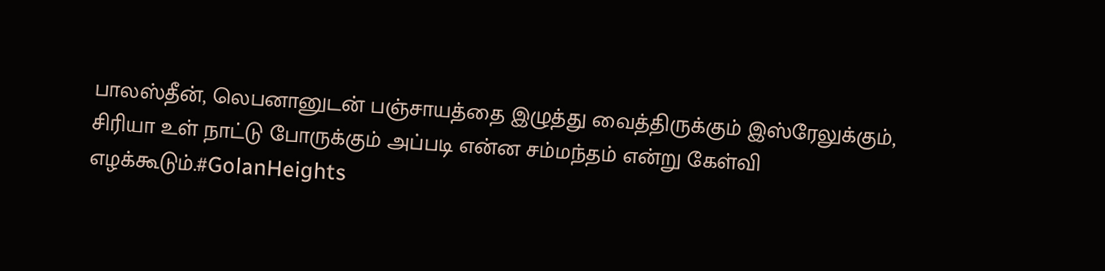பாலஸ்தீன், லெபனானுடன் பஞ்சாயத்தை இழுத்து வைத்திருக்கும் இஸ்ரேலுக்கும், சிரியா உள் நாட்டு போருக்கும் அப்படி என்ன சம்மந்தம் என்று கேள்வி எழக்கூடும்.#GolanHeights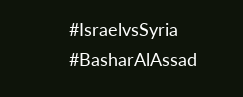#IsraelvsSyria #BasharAlAssad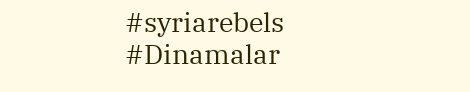#syriarebels #Dinamalar